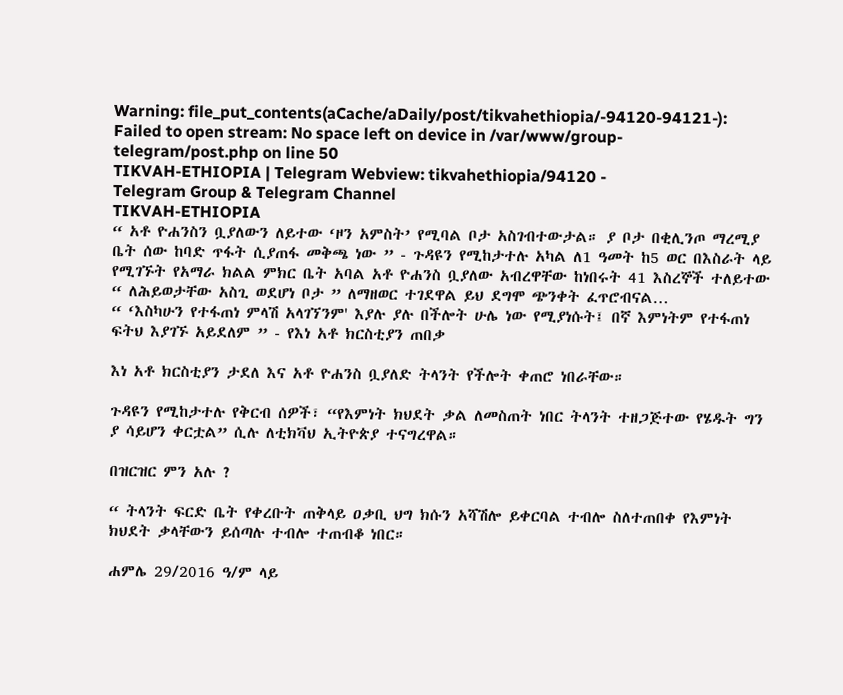Warning: file_put_contents(aCache/aDaily/post/tikvahethiopia/-94120-94121-): Failed to open stream: No space left on device in /var/www/group-telegram/post.php on line 50
TIKVAH-ETHIOPIA | Telegram Webview: tikvahethiopia/94120 -
Telegram Group & Telegram Channel
TIKVAH-ETHIOPIA
“ አቶ ዮሐንስን ቧያለውን ለይተው ‘ዞን አምስት’ የሚባል ቦታ አስገብተውታል። ያ ቦታ በቂሊንጦ ማረሚያ ቤት ሰው ከባድ ጥፋት ሲያጠፋ መቅጫ ነው ” - ጉዳዩን የሚከታተሉ አካል ለ1 ዓመት ከ5 ወር በእስራት ላይ የሚገኙት የአማራ ክልል ምክር ቤት አባል አቶ ዮሐንስ ቧያለው አብረዋቸው ከነበሩት 41 እስረኞች ተለይተው “ ለሕይወታቸው አስጊ ወደሆነ ቦታ ” ለማዘወር ተገደዋል ይህ ደግሞ ጭንቀት ፈጥሮብናል…
“ ‘እስካሁን የተፋጠነ ምላሽ አላገኘንም' እያሉ ያሉ በችሎት ሁሌ ነው የሚያነሱት፤ በኛ እምነትም የተፋጠነ ፍትህ እያገኙ አይደለም ” - የእነ አቶ ክርስቲያን ጠበቃ

እነ አቶ ክርስቲያን ታደለ እና አቶ ዮሐንስ ቧያለድ ትላንት የችሎት ቀጠሮ ነበራቸው።

ጉዳዩን የሚከታተሉ የቅርብ ሰዎች፣ “የእምነት ክህደት ቃል ለመስጠት ነበር ትላንት ተዘጋጅተው የሄዱት ግን ያ ሳይሆን ቀርቷል” ሲሉ ለቲክቫህ ኢትዮጵያ ተናግረዋል።

በዝርዝር ምን አሉ ?

“ ትላንት ፍርድ ቤት የቀረቡት ጠቅላይ ዐቃቢ ህግ ክሱን አሻሽሎ ይቀርባል ተብሎ ስለተጠበቀ የእምነት ክህደት ቃላቸውን ይሰጣሉ ተብሎ ተጠብቆ ነበር።

ሐምሌ 29/2016 ዓ/ም ላይ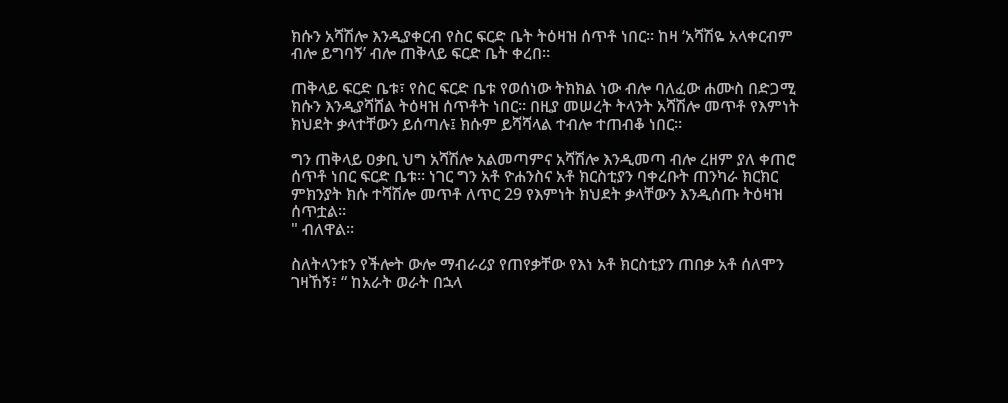ክሱን አሻሽሎ እንዲያቀርብ የስር ፍርድ ቤት ትዕዛዝ ሰጥቶ ነበር። ከዛ ‘አሻሽዬ አላቀርብም ብሎ ይግባኝ’ ብሎ ጠቅላይ ፍርድ ቤት ቀረበ።

ጠቅላይ ፍርድ ቤቱ፣ የስር ፍርድ ቤቱ የወሰነው ትክክል ነው ብሎ ባለፈው ሐሙስ በድጋሚ ክሱን እንዲያሻሸል ትዕዛዝ ሰጥቶት ነበር። በዚያ መሠረት ትላንት አሻሽሎ መጥቶ የእምነት ክህደት ቃላተቸውን ይሰጣሉ፤ ክሱም ይሻሻላል ተብሎ ተጠብቆ ነበር።

ግን ጠቅላይ ዐቃቢ ህግ አሻሽሎ አልመጣምና አሻሽሎ እንዲመጣ ብሎ ረዘም ያለ ቀጠሮ ሰጥቶ ነበር ፍርድ ቤቱ። ነገር ግን አቶ ዮሐንስና አቶ ክርስቲያን ባቀረቡት ጠንካራ ክርክር ምክንያት ክሱ ተሻሽሎ መጥቶ ለጥር 29 የእምነት ክህደት ቃላቸውን እንዲሰጡ ትዕዛዝ ሰጥቷል።
" ብለዋል።

ስለትላንቱን የችሎት ውሎ ማብራሪያ የጠየቃቸው የእነ አቶ ክርስቲያን ጠበቃ አቶ ሰለሞን ገዛኸኝ፣ “ ከአራት ወራት በኋላ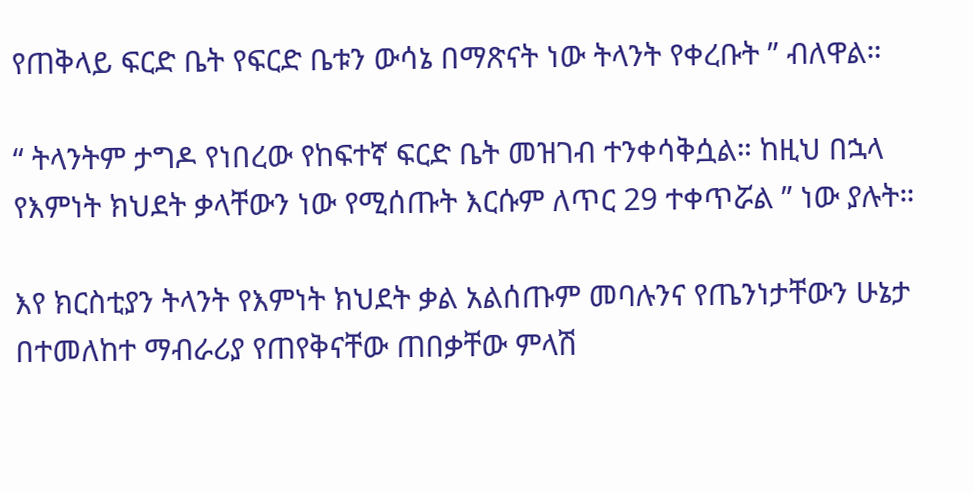የጠቅላይ ፍርድ ቤት የፍርድ ቤቱን ውሳኔ በማጽናት ነው ትላንት የቀረቡት ” ብለዋል።

“ ትላንትም ታግዶ የነበረው የከፍተኛ ፍርድ ቤት መዝገብ ተንቀሳቅሷል። ከዚህ በኋላ የእምነት ክህደት ቃላቸውን ነው የሚሰጡት እርሱም ለጥር 29 ተቀጥሯል ” ነው ያሉት።

እየ ክርስቲያን ትላንት የእምነት ክህደት ቃል አልሰጡም መባሉንና የጤንነታቸውን ሁኔታ በተመለከተ ማብራሪያ የጠየቅናቸው ጠበቃቸው ምላሽ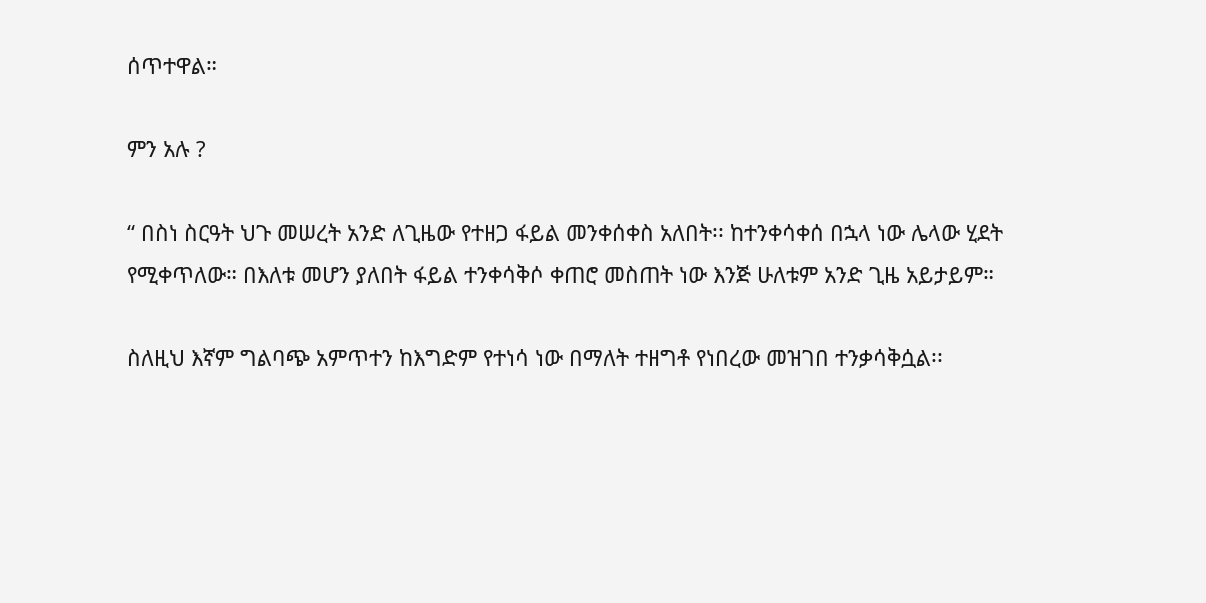ሰጥተዋል።

ምን አሉ ?

“ በስነ ስርዓት ህጉ መሠረት አንድ ለጊዜው የተዘጋ ፋይል መንቀሰቀስ አለበት፡፡ ከተንቀሳቀሰ በኋላ ነው ሌላው ሂደት የሚቀጥለው። በእለቱ መሆን ያለበት ፋይል ተንቀሳቅሶ ቀጠሮ መስጠት ነው እንጅ ሁለቱም አንድ ጊዜ አይታይም።

ስለዚህ እኛም ግልባጭ አምጥተን ከእግድም የተነሳ ነው በማለት ተዘግቶ የነበረው መዝገበ ተንቃሳቅሷል፡፡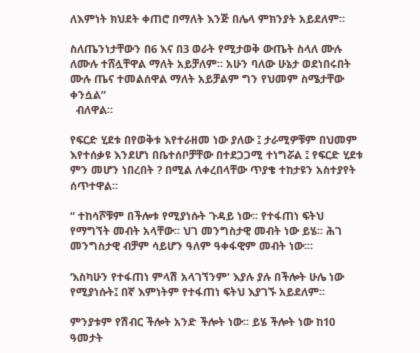ለእምነት ክህደት ቀጠሮ በማለት እንጅ በሌላ ምክንያት አይደለም።

ስለጤንነታቸውን በ6 እና በ3 ወራት የሚታወቅ ውጤት ስላለ ሙሉ ለሙሉ ተሸሏቸዋል ማለት አይቻለም፡፡ አሁን ባለው ሁኔታ ወደነበሩበት ሙሉ ጤና ተመልሰዋል ማለት አይቻልም ግን የህመም ስሜታቸው ቀንሷል”
  ብለዋል።

የፍርድ ሂደቱ በየወቅቱ እየተራዘመ ነው ያለው ፤ ታራሚዎቹም በህመም እየተሰቃዩ እንደሆነ በቤተሰቦቻቸው በተደጋጋሚ ተነግሯል ፤ የፍርድ ሂደቱ ምን መሆን ነበረበት ? በሚል ለቀረበላቸው ጥያቄ ተከታዩን አስተያየት ሰጥተዋል፡፡

“ ተከሳሾቹም በችሎቱ የሚያነሱት ጉዳይ ነው፡፡ የተፋጠነ ፍትህ የማግኘት መብት አላቸው፡፡ ህገ መንግስታዊ መብት ነው ይሄ፡፡ ሕገ መንግስታዊ ብቻም ሳይሆን ዓለም ዓቀፋዊም መብት ነው፡።

‘እስካሁን የተፋጠነ ምላሽ አላገኘንም' እያሉ ያሉ በችሎት ሁሌ ነው የሚያነሱት፤ በኛ እምነትም የተፋጠነ ፍትህ እያገኙ አይደለም፡፡

ምንያቱም የሽብር ችሎት አንድ ችሎት ነው፡፡ ይሄ ችሎት ነው ከ10 ዓመታት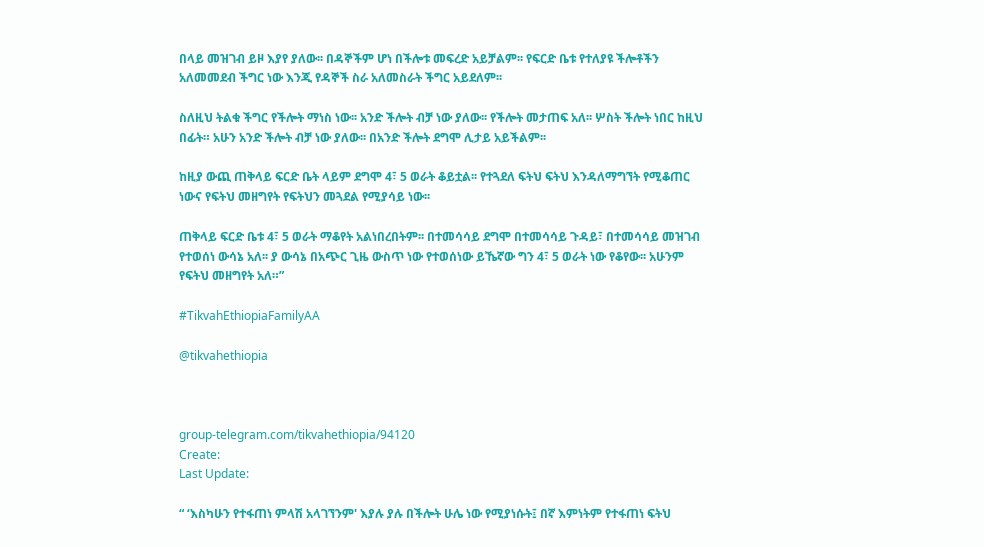በላይ መዝገብ ይዞ እያየ ያለው፡፡ በዳኞችም ሆነ በችሎቱ መፍረድ አይቻልም፡፡ የፍርድ ቤቱ የተለያዩ ችሎቶችን አለመመደብ ችግር ነው እንጂ የዳኞች ስራ አለመስራት ችግር አይደለም፡፡

ስለዚህ ትልቁ ችግር የችሎት ማነስ ነው፡፡ አንድ ችሎት ብቻ ነው ያለው፡፡ የችሎት መታጠፍ አለ፡፡ ሦስት ችሎት ነበር ከዚህ በፊት። አሁን አንድ ችሎት ብቻ ነው ያለው፡፡ በአንድ ችሎት ደግሞ ሊታይ አይችልም፡፡

ከዚያ ውጪ ጠቅላይ ፍርድ ቤት ላይም ደግሞ 4፣ 5 ወራት ቆይቷል፡፡ የተጓደለ ፍትህ ፍትህ እንዳለማግኘት የሚቆጠር ነውና የፍትህ መዘግየት የፍትህን መጓደል የሚያሳይ ነው፡፡

ጠቅላይ ፍርድ ቤቱ 4፣ 5 ወራት ማቆየት አልነበረበትም፡፡ በተመሳሳይ ደግሞ በተመሳሳይ ጉዳይ፣ በተመሳሳይ መዝገብ የተወሰነ ውሳኔ አለ፡፡ ያ ውሳኔ በአጭር ጊዜ ውስጥ ነው የተወሰነው ይኼኛው ግን 4፣ 5 ወራት ነው የቆየው፡፡ አሁንም የፍትህ መዘግየት አለ።”

#TikvahEthiopiaFamilyAA

@tikvahethiopia



group-telegram.com/tikvahethiopia/94120
Create:
Last Update:

“ ‘እስካሁን የተፋጠነ ምላሽ አላገኘንም' እያሉ ያሉ በችሎት ሁሌ ነው የሚያነሱት፤ በኛ እምነትም የተፋጠነ ፍትህ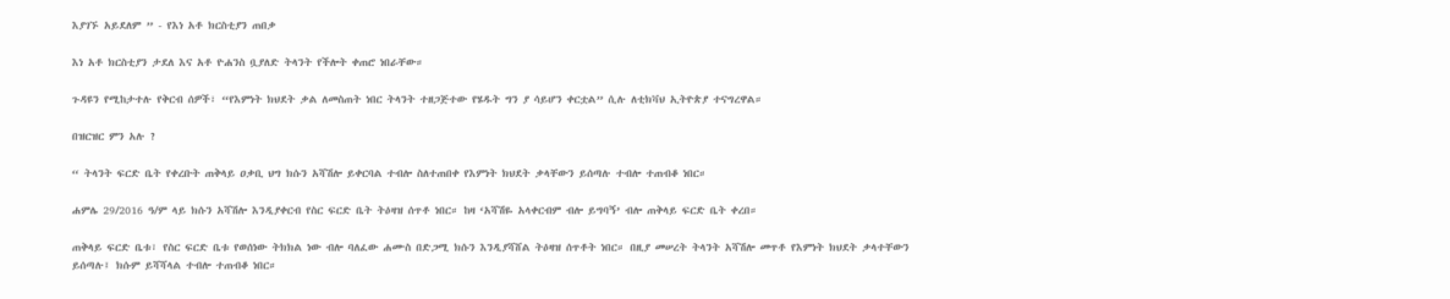እያገኙ አይደለም ” - የእነ አቶ ክርስቲያን ጠበቃ

እነ አቶ ክርስቲያን ታደለ እና አቶ ዮሐንስ ቧያለድ ትላንት የችሎት ቀጠሮ ነበራቸው።

ጉዳዩን የሚከታተሉ የቅርብ ሰዎች፣ “የእምነት ክህደት ቃል ለመስጠት ነበር ትላንት ተዘጋጅተው የሄዱት ግን ያ ሳይሆን ቀርቷል” ሲሉ ለቲክቫህ ኢትዮጵያ ተናግረዋል።

በዝርዝር ምን አሉ ?

“ ትላንት ፍርድ ቤት የቀረቡት ጠቅላይ ዐቃቢ ህግ ክሱን አሻሽሎ ይቀርባል ተብሎ ስለተጠበቀ የእምነት ክህደት ቃላቸውን ይሰጣሉ ተብሎ ተጠብቆ ነበር።

ሐምሌ 29/2016 ዓ/ም ላይ ክሱን አሻሽሎ እንዲያቀርብ የስር ፍርድ ቤት ትዕዛዝ ሰጥቶ ነበር። ከዛ ‘አሻሽዬ አላቀርብም ብሎ ይግባኝ’ ብሎ ጠቅላይ ፍርድ ቤት ቀረበ።

ጠቅላይ ፍርድ ቤቱ፣ የስር ፍርድ ቤቱ የወሰነው ትክክል ነው ብሎ ባለፈው ሐሙስ በድጋሚ ክሱን እንዲያሻሸል ትዕዛዝ ሰጥቶት ነበር። በዚያ መሠረት ትላንት አሻሽሎ መጥቶ የእምነት ክህደት ቃላተቸውን ይሰጣሉ፤ ክሱም ይሻሻላል ተብሎ ተጠብቆ ነበር።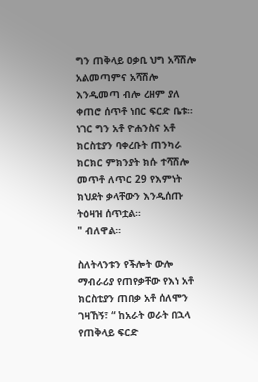ግን ጠቅላይ ዐቃቢ ህግ አሻሽሎ አልመጣምና አሻሽሎ እንዲመጣ ብሎ ረዘም ያለ ቀጠሮ ሰጥቶ ነበር ፍርድ ቤቱ። ነገር ግን አቶ ዮሐንስና አቶ ክርስቲያን ባቀረቡት ጠንካራ ክርክር ምክንያት ክሱ ተሻሽሎ መጥቶ ለጥር 29 የእምነት ክህደት ቃላቸውን እንዲሰጡ ትዕዛዝ ሰጥቷል።
" ብለዋል።

ስለትላንቱን የችሎት ውሎ ማብራሪያ የጠየቃቸው የእነ አቶ ክርስቲያን ጠበቃ አቶ ሰለሞን ገዛኸኝ፣ “ ከአራት ወራት በኋላ የጠቅላይ ፍርድ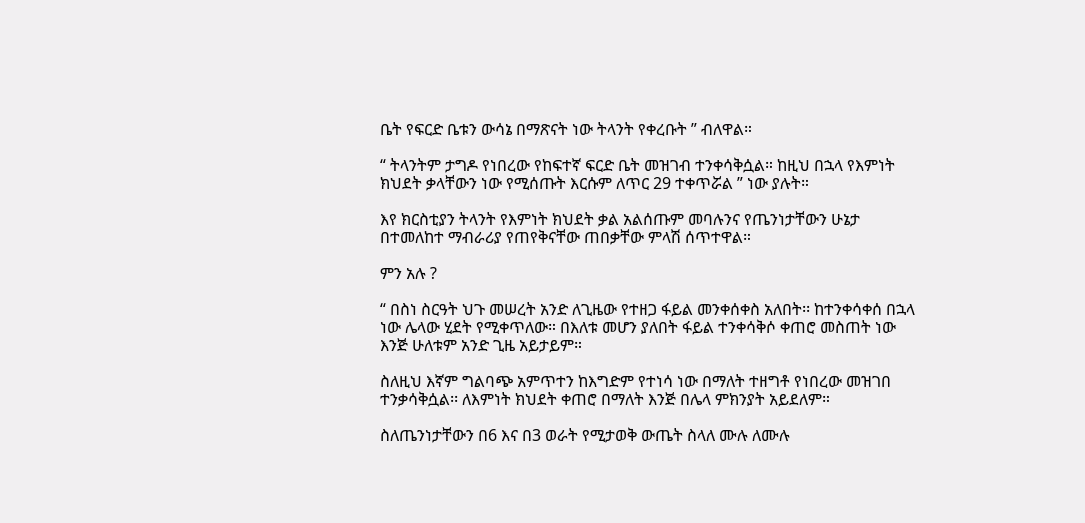ቤት የፍርድ ቤቱን ውሳኔ በማጽናት ነው ትላንት የቀረቡት ” ብለዋል።

“ ትላንትም ታግዶ የነበረው የከፍተኛ ፍርድ ቤት መዝገብ ተንቀሳቅሷል። ከዚህ በኋላ የእምነት ክህደት ቃላቸውን ነው የሚሰጡት እርሱም ለጥር 29 ተቀጥሯል ” ነው ያሉት።

እየ ክርስቲያን ትላንት የእምነት ክህደት ቃል አልሰጡም መባሉንና የጤንነታቸውን ሁኔታ በተመለከተ ማብራሪያ የጠየቅናቸው ጠበቃቸው ምላሽ ሰጥተዋል።

ምን አሉ ?

“ በስነ ስርዓት ህጉ መሠረት አንድ ለጊዜው የተዘጋ ፋይል መንቀሰቀስ አለበት፡፡ ከተንቀሳቀሰ በኋላ ነው ሌላው ሂደት የሚቀጥለው። በእለቱ መሆን ያለበት ፋይል ተንቀሳቅሶ ቀጠሮ መስጠት ነው እንጅ ሁለቱም አንድ ጊዜ አይታይም።

ስለዚህ እኛም ግልባጭ አምጥተን ከእግድም የተነሳ ነው በማለት ተዘግቶ የነበረው መዝገበ ተንቃሳቅሷል፡፡ ለእምነት ክህደት ቀጠሮ በማለት እንጅ በሌላ ምክንያት አይደለም።

ስለጤንነታቸውን በ6 እና በ3 ወራት የሚታወቅ ውጤት ስላለ ሙሉ ለሙሉ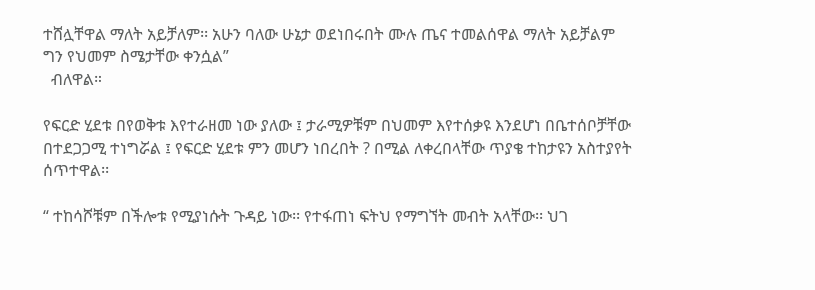ተሸሏቸዋል ማለት አይቻለም፡፡ አሁን ባለው ሁኔታ ወደነበሩበት ሙሉ ጤና ተመልሰዋል ማለት አይቻልም ግን የህመም ስሜታቸው ቀንሷል”
  ብለዋል።

የፍርድ ሂደቱ በየወቅቱ እየተራዘመ ነው ያለው ፤ ታራሚዎቹም በህመም እየተሰቃዩ እንደሆነ በቤተሰቦቻቸው በተደጋጋሚ ተነግሯል ፤ የፍርድ ሂደቱ ምን መሆን ነበረበት ? በሚል ለቀረበላቸው ጥያቄ ተከታዩን አስተያየት ሰጥተዋል፡፡

“ ተከሳሾቹም በችሎቱ የሚያነሱት ጉዳይ ነው፡፡ የተፋጠነ ፍትህ የማግኘት መብት አላቸው፡፡ ህገ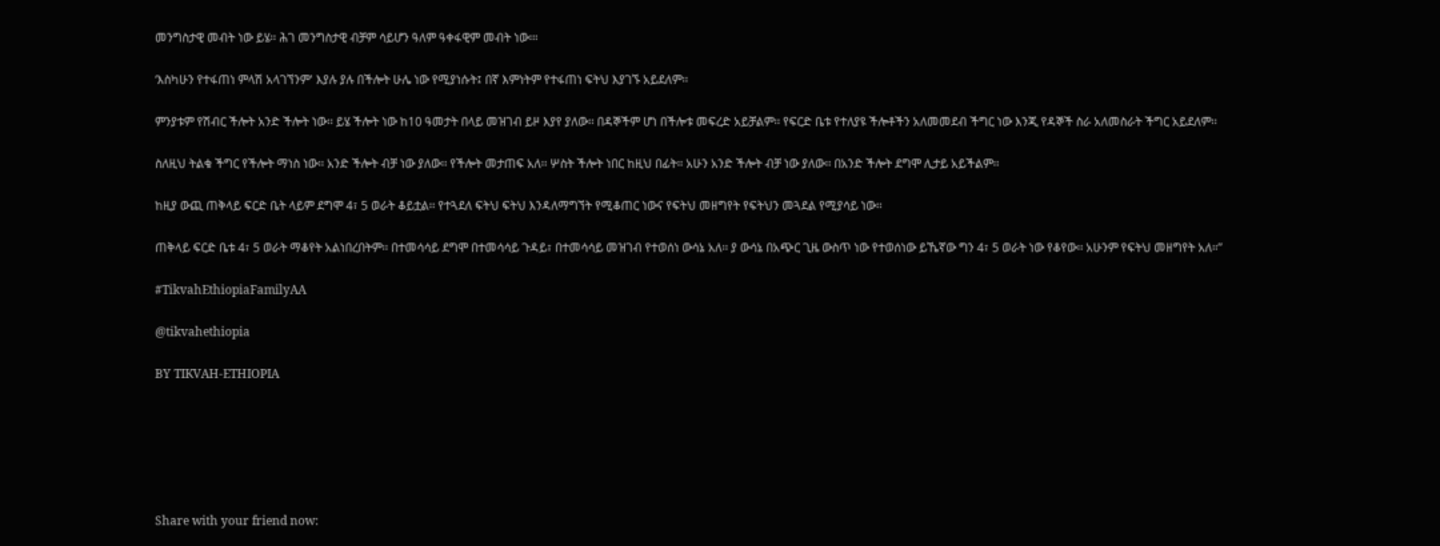መንግስታዊ መብት ነው ይሄ፡፡ ሕገ መንግስታዊ ብቻም ሳይሆን ዓለም ዓቀፋዊም መብት ነው፡።

‘እስካሁን የተፋጠነ ምላሽ አላገኘንም' እያሉ ያሉ በችሎት ሁሌ ነው የሚያነሱት፤ በኛ እምነትም የተፋጠነ ፍትህ እያገኙ አይደለም፡፡

ምንያቱም የሽብር ችሎት አንድ ችሎት ነው፡፡ ይሄ ችሎት ነው ከ10 ዓመታት በላይ መዝገብ ይዞ እያየ ያለው፡፡ በዳኞችም ሆነ በችሎቱ መፍረድ አይቻልም፡፡ የፍርድ ቤቱ የተለያዩ ችሎቶችን አለመመደብ ችግር ነው እንጂ የዳኞች ስራ አለመስራት ችግር አይደለም፡፡

ስለዚህ ትልቁ ችግር የችሎት ማነስ ነው፡፡ አንድ ችሎት ብቻ ነው ያለው፡፡ የችሎት መታጠፍ አለ፡፡ ሦስት ችሎት ነበር ከዚህ በፊት። አሁን አንድ ችሎት ብቻ ነው ያለው፡፡ በአንድ ችሎት ደግሞ ሊታይ አይችልም፡፡

ከዚያ ውጪ ጠቅላይ ፍርድ ቤት ላይም ደግሞ 4፣ 5 ወራት ቆይቷል፡፡ የተጓደለ ፍትህ ፍትህ እንዳለማግኘት የሚቆጠር ነውና የፍትህ መዘግየት የፍትህን መጓደል የሚያሳይ ነው፡፡

ጠቅላይ ፍርድ ቤቱ 4፣ 5 ወራት ማቆየት አልነበረበትም፡፡ በተመሳሳይ ደግሞ በተመሳሳይ ጉዳይ፣ በተመሳሳይ መዝገብ የተወሰነ ውሳኔ አለ፡፡ ያ ውሳኔ በአጭር ጊዜ ውስጥ ነው የተወሰነው ይኼኛው ግን 4፣ 5 ወራት ነው የቆየው፡፡ አሁንም የፍትህ መዘግየት አለ።”

#TikvahEthiopiaFamilyAA

@tikvahethiopia

BY TIKVAH-ETHIOPIA






Share with your friend now: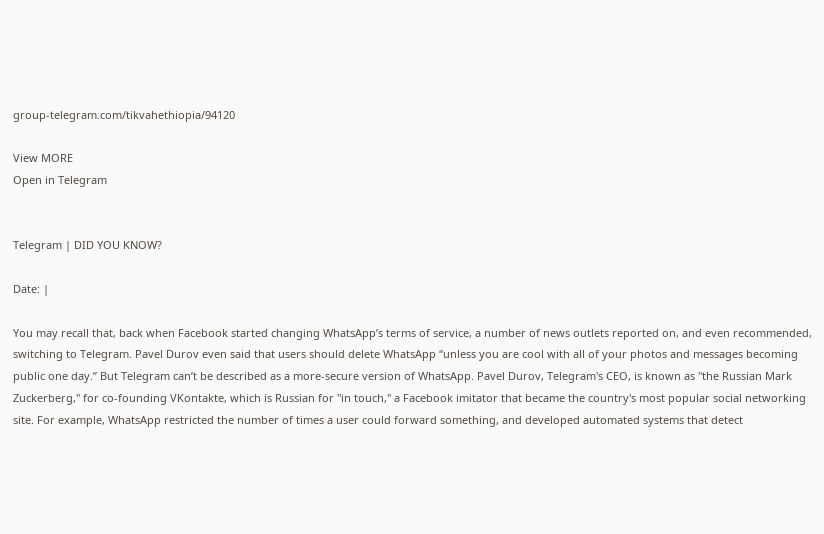group-telegram.com/tikvahethiopia/94120

View MORE
Open in Telegram


Telegram | DID YOU KNOW?

Date: |

You may recall that, back when Facebook started changing WhatsApp’s terms of service, a number of news outlets reported on, and even recommended, switching to Telegram. Pavel Durov even said that users should delete WhatsApp “unless you are cool with all of your photos and messages becoming public one day.” But Telegram can’t be described as a more-secure version of WhatsApp. Pavel Durov, Telegram's CEO, is known as "the Russian Mark Zuckerberg," for co-founding VKontakte, which is Russian for "in touch," a Facebook imitator that became the country's most popular social networking site. For example, WhatsApp restricted the number of times a user could forward something, and developed automated systems that detect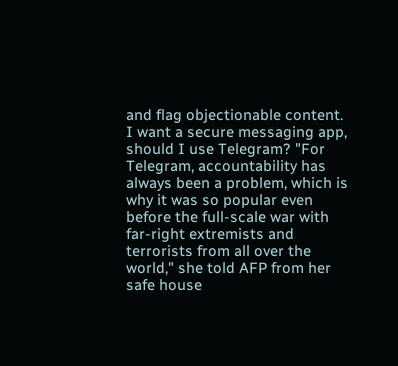and flag objectionable content. I want a secure messaging app, should I use Telegram? "For Telegram, accountability has always been a problem, which is why it was so popular even before the full-scale war with far-right extremists and terrorists from all over the world," she told AFP from her safe house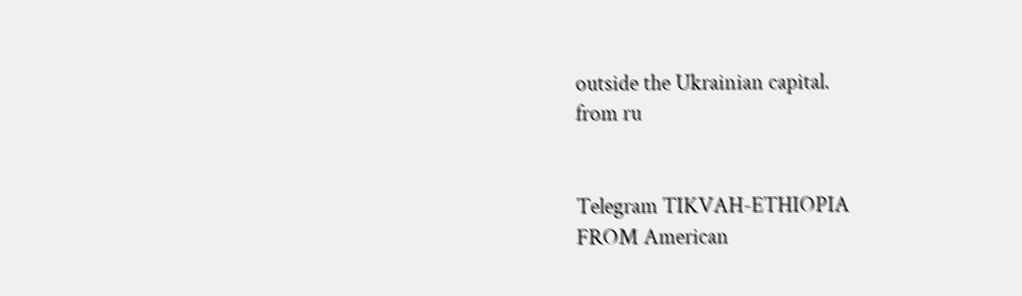outside the Ukrainian capital.
from ru


Telegram TIKVAH-ETHIOPIA
FROM American